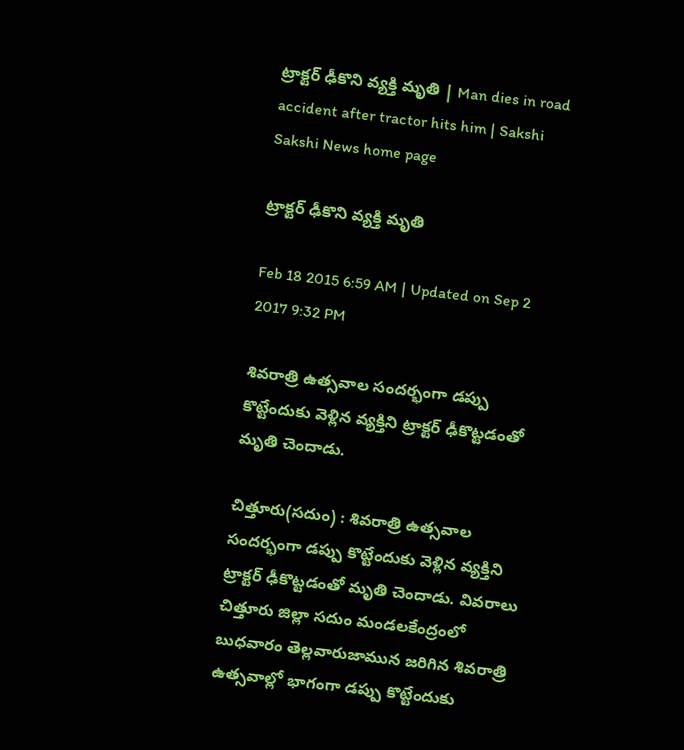ట్రాక్టర్ ఢీకొని వ్యక్తి మృతి | Man dies in road accident after tractor hits him | Sakshi
Sakshi News home page

ట్రాక్టర్ ఢీకొని వ్యక్తి మృతి

Feb 18 2015 6:59 AM | Updated on Sep 2 2017 9:32 PM

శివరాత్రి ఉత్సవాల సందర్భంగా డప్పు కొట్టేందుకు వెళ్లిన వ్యక్తిని ట్రాక్టర్ ఢీకొట్టడంతో మృతి చెందాడు.

చిత్తూరు(సదుం) : శివరాత్రి ఉత్సవాల సందర్భంగా డప్పు కొట్టేందుకు వెళ్లిన వ్యక్తిని ట్రాక్టర్ ఢీకొట్టడంతో మృతి చెందాడు. వివరాలు చిత్తూరు జిల్లా సదుం మండలకేంద్రంలో బుధవారం తెల్లవారుజామున జరిగిన శివరాత్రి ఉత్సవాల్లో భాగంగా డప్పు కొట్టేందుకు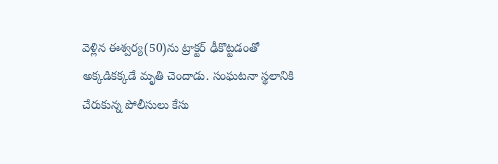వెళ్లిన ఈశ్వర్య(50)ను ట్రాక్టర్ ఢీకొట్టడంతో అక్కడికక్కడే మృతి చెందాడు. సంఘటనా స్థలానికి చేరుకున్న పోలీసులు కేసు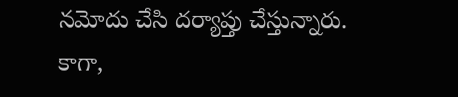నమోదు చేసి దర్యాప్తు చేస్తున్నారు. కాగా,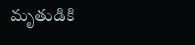మృతుడికి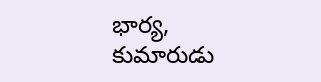భార్య, కుమారుడు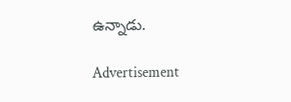ఉన్నాడు.

Advertisement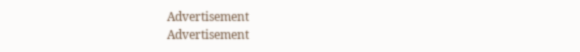Advertisement
Advertisement